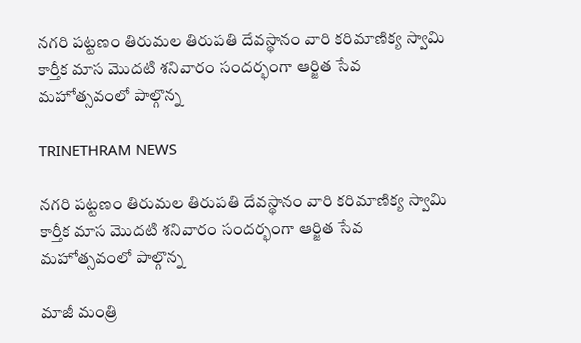నగరి పట్టణం తిరుమల తిరుపతి దేవస్థానం వారి కరిమాణిక్య స్వామి కార్తీక మాస మొదటి శనివారం సందర్భంగా ఆర్జిత సేవ మహోత్సవంలో పాల్గొన్న

TRINETHRAM NEWS

నగరి పట్టణం తిరుమల తిరుపతి దేవస్థానం వారి కరిమాణిక్య స్వామి కార్తీక మాస మొదటి శనివారం సందర్భంగా ఆర్జిత సేవ మహోత్సవంలో పాల్గొన్న

మాజీ మంత్రి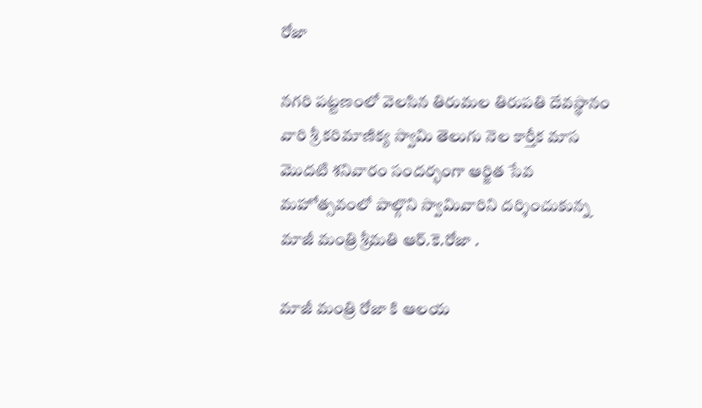రోజా

నగరి పట్టణంలో వెలసిన తిరుమల తిరుపతి దేవస్థానం వారి శ్రీ కరిమాణిక్య స్వామి తెలుగు నెల కార్తీక మాస మొదటి శనివారం సందర్భంగా ఆర్జిత సేవ మహోత్సవంలో పాల్గొని స్వామివారిని దర్శించుకున్న మాజీ మంత్రి శ్రీమతి ఆర్.కె.రోజా .

మాజీ మంత్రి రోజా కి ఆలయ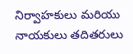నిర్వాహకులు మరియు నాయకులు తదితరులు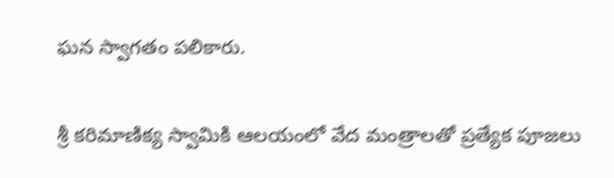ఘన స్వాగతం పలికారు.

శ్రీ కరిమాణిక్య స్వామికి ఆలయంలో వేద మంత్రాలతో ప్రత్యేక పూజలు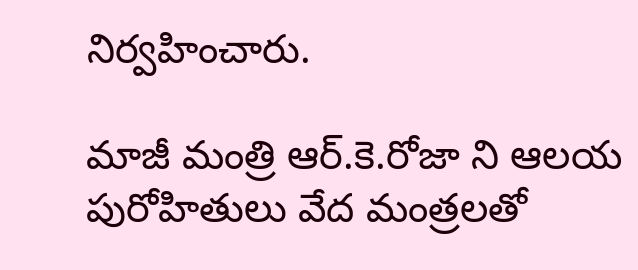నిర్వహించారు.

మాజీ మంత్రి ఆర్.కె.రోజా ని ఆలయ పురోహితులు వేద మంత్రలతో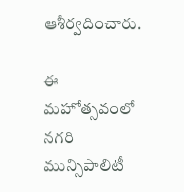ఆశీర్వదించారు.

ఈ మహోత్సవంలో నగరి మున్సిపాలిటీ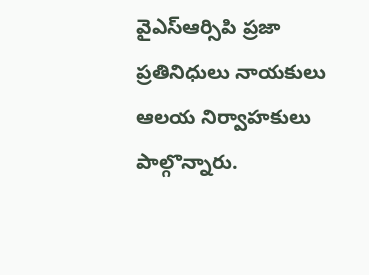వైఎస్ఆర్సిపి ప్రజా ప్రతినిధులు నాయకులు ఆలయ నిర్వాహకులు పాల్గొన్నారు.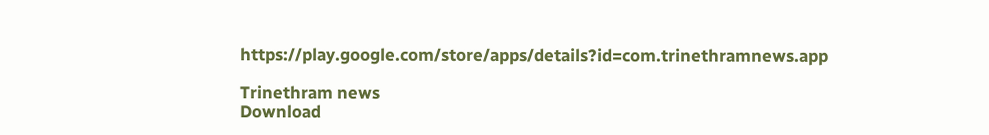https://play.google.com/store/apps/details?id=com.trinethramnews.app

Trinethram news
Download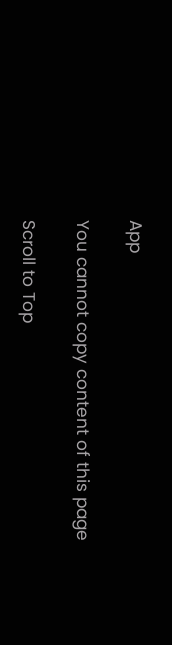App

You cannot copy content of this page

Scroll to Top